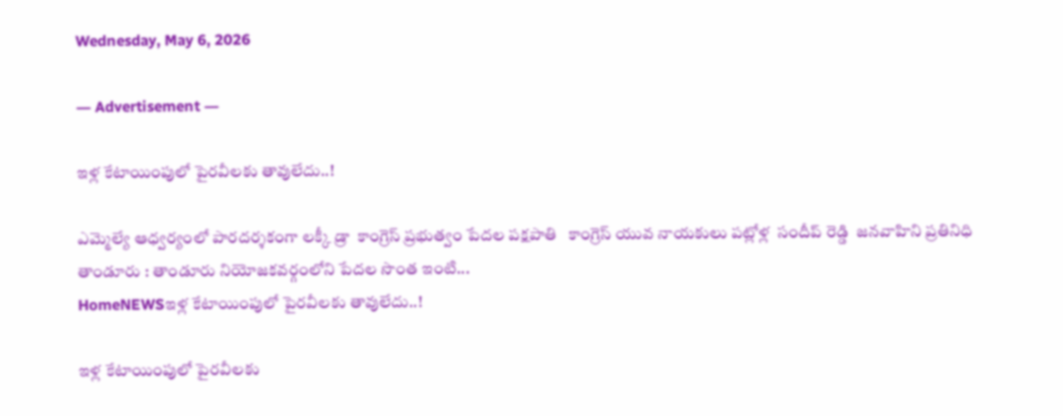Wednesday, May 6, 2026

― Advertisement ―

ఇళ్ల కేటాయింపులో పైరవీలకు తావులేదు..!

ఎమ్మెల్యే ఆధ్వర్యంలో పారదర్శకంగా లక్కీ డ్రా  కాంగ్రెస్ ప్రభుత్వం పేదల పక్షపాతి   కాంగ్రెస్ యువ నాయకులు పట్లోళ్ల  సందీప్ రెడ్డి  జనవాహిని ప్రతినిధి తాండూరు : తాండూరు నియోజకవర్గంలోని పేదల సొంత ఇంటి...
HomeNEWSఇళ్ల కేటాయింపులో పైరవీలకు తావులేదు..!

ఇళ్ల కేటాయింపులో పైరవీలకు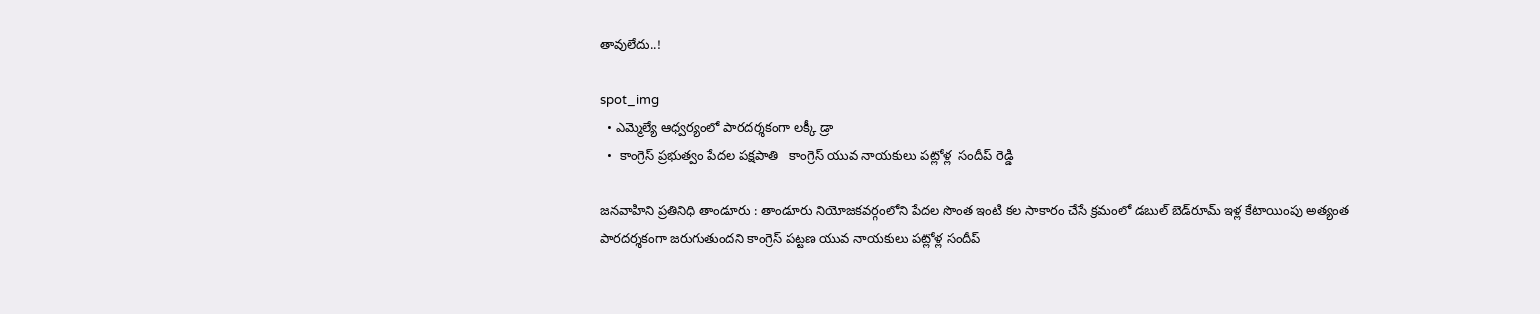తావులేదు..!

spot_img
  • ఎమ్మెల్యే ఆధ్వర్యంలో పారదర్శకంగా లక్కీ డ్రా
  •  కాంగ్రెస్ ప్రభుత్వం పేదల పక్షపాతి   కాంగ్రెస్ యువ నాయకులు పట్లోళ్ల  సందీప్ రెడ్డి

జనవాహిని ప్రతినిధి తాండూరు : తాండూరు నియోజకవర్గంలోని పేదల సొంత ఇంటి కల సాకారం చేసే క్రమంలో డబుల్ బెడ్‌రూమ్ ఇళ్ల కేటాయింపు అత్యంత పారదర్శకంగా జరుగుతుందని కాంగ్రెస్ పట్టణ యువ నాయకులు పట్లోళ్ల సందీప్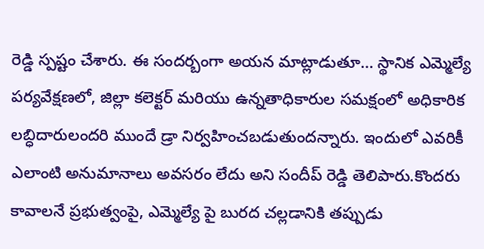రెడ్డి స్పష్టం చేశారు. ఈ సందర్బంగా అయన మాట్లాడుతూ… స్థానిక ఎమ్మెల్యే పర్యవేక్షణలో, జిల్లా కలెక్టర్ మరియు ఉన్నతాధికారుల సమక్షంలో అధికారిక లబ్ధిదారులందరి ముందే డ్రా నిర్వహించబడుతుందన్నారు. ఇందులో ఎవరికీ ఎలాంటి అనుమానాలు అవసరం లేదు అని సందీప్ రెడ్డి తెలిపారు.కొందరు కావాలనే ప్రభుత్వంపై, ఎమ్మెల్యే పై బురద చల్లడానికి తప్పుడు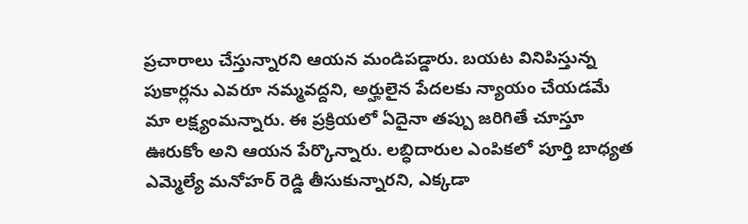ప్రచారాలు చేస్తున్నారని ఆయన మండిపడ్డారు. బయట వినిపిస్తున్న పుకార్లను ఎవరూ నమ్మవద్దని, అర్హులైన పేదలకు న్యాయం చేయడమే మా లక్ష్యంమన్నారు. ఈ ప్రక్రియలో ఏదైనా తప్పు జరిగితే చూస్తూ ఊరుకోం అని ఆయన పేర్కొన్నారు. లబ్ధిదారుల ఎంపికలో పూర్తి బాధ్యత ఎమ్మెల్యే మనోహర్ రెడ్డి తీసుకున్నారని, ఎక్కడా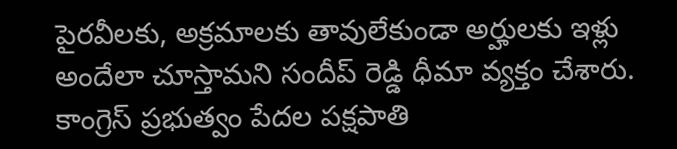పైరవీలకు, అక్రమాలకు తావులేకుండా అర్హులకు ఇళ్లు అందేలా చూస్తామని సందీప్ రెడ్డి ధీమా వ్యక్తం చేశారు. కాంగ్రెస్ ప్రభుత్వం పేదల పక్షపాతి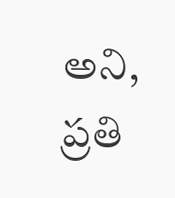అని, ప్రతి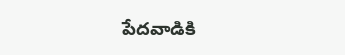పేదవాడికి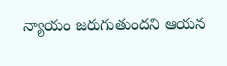న్యాయం జరుగుతుందని ఆయన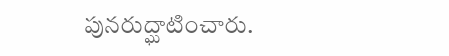పునరుద్ఘాటించారు.